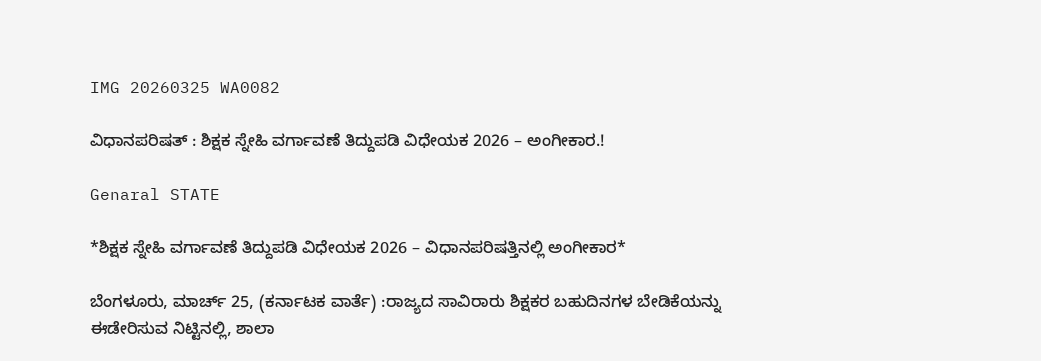IMG 20260325 WA0082

ವಿಧಾನಪರಿಷತ್ : ಶಿಕ್ಷಕ ಸ್ನೇಹಿ ವರ್ಗಾವಣೆ ತಿದ್ದುಪಡಿ ವಿಧೇಯಕ 2026 – ಅಂಗೀಕಾರ.!

Genaral STATE

*ಶಿಕ್ಷಕ ಸ್ನೇಹಿ ವರ್ಗಾವಣೆ ತಿದ್ದುಪಡಿ ವಿಧೇಯಕ 2026 – ವಿಧಾನಪರಿಷತ್ತಿನಲ್ಲಿ ಅಂಗೀಕಾರ*

ಬೆಂಗಳೂರು, ಮಾರ್ಚ್ 25, (ಕರ್ನಾಟಕ ವಾರ್ತೆ) :ರಾಜ್ಯದ ಸಾವಿರಾರು ಶಿಕ್ಷಕರ ಬಹುದಿನಗಳ ಬೇಡಿಕೆಯನ್ನು ಈಡೇರಿಸುವ ನಿಟ್ಟಿನಲ್ಲಿ, ಶಾಲಾ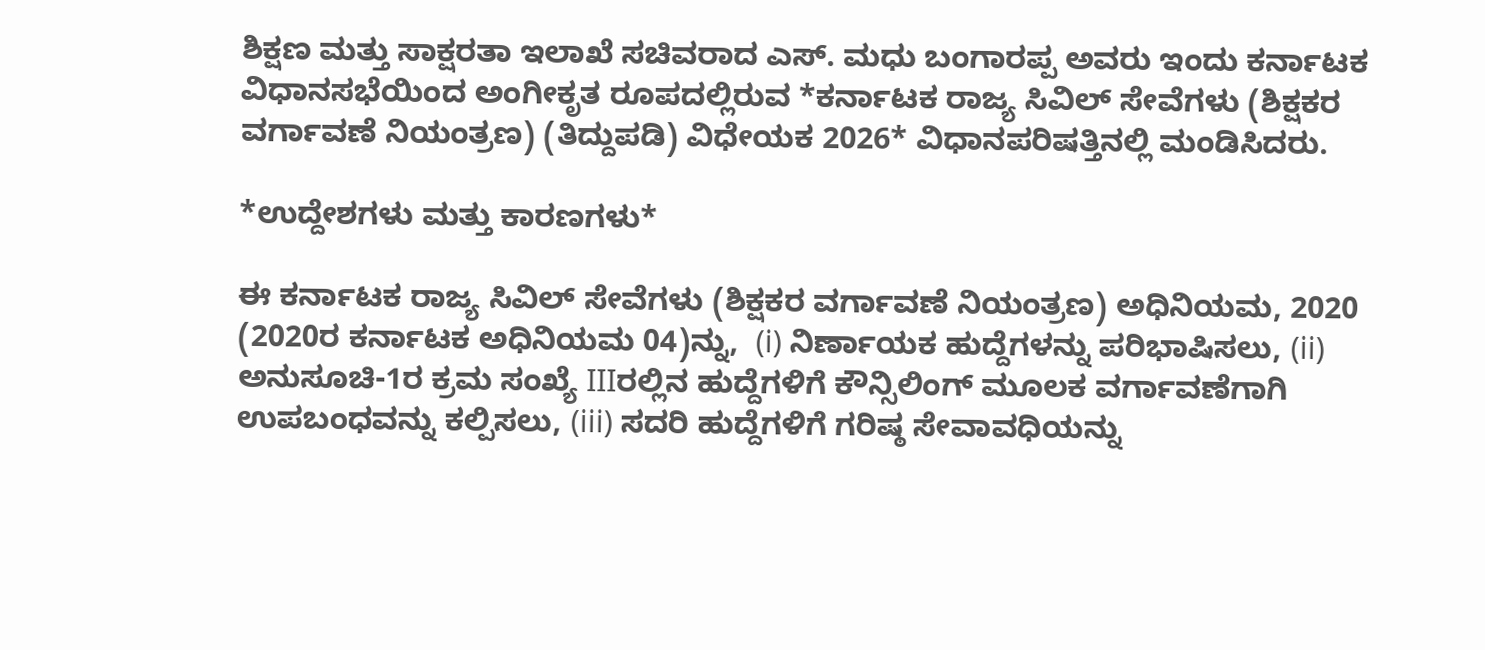ಶಿಕ್ಷಣ ಮತ್ತು ಸಾಕ್ಷರತಾ ಇಲಾಖೆ ಸಚಿವರಾದ ಎಸ್. ಮಧು ಬಂಗಾರಪ್ಪ ಅವರು ಇಂದು ಕರ್ನಾಟಕ ವಿಧಾನಸಭೆಯಿಂದ ಅಂಗೀಕೃತ ರೂಪದಲ್ಲಿರುವ *ಕರ್ನಾಟಕ ರಾಜ್ಯ ಸಿವಿಲ್ ಸೇವೆಗಳು (ಶಿಕ್ಷಕರ ವರ್ಗಾವಣೆ ನಿಯಂತ್ರಣ) (ತಿದ್ದುಪಡಿ) ವಿಧೇಯಕ 2026* ವಿಧಾನಪರಿಷತ್ತಿನಲ್ಲಿ ಮಂಡಿಸಿದರು.

*ಉದ್ದೇಶಗಳು ಮತ್ತು‌ ಕಾರಣಗಳು*

ಈ ಕರ್ನಾಟಕ ರಾಜ್ಯ ಸಿವಿಲ್ ಸೇವೆಗಳು (ಶಿಕ್ಷಕರ ವರ್ಗಾವಣೆ ನಿಯಂತ್ರಣ) ಅಧಿನಿಯಮ, 2020 (2020ರ ಕರ್ನಾಟಕ ಅಧಿನಿಯಮ 04)ನ್ನು,  (i) ನಿರ್ಣಾಯಕ ಹುದ್ದೆಗಳನ್ನು ಪರಿಭಾಷಿಸಲು, (ii) ಅನುಸೂಚಿ-1ರ ಕ್ರಮ ಸಂಖ್ಯೆ IIIರಲ್ಲಿನ ಹುದ್ದೆಗಳಿಗೆ ಕೌನ್ಸಿಲಿಂಗ್ ಮೂಲಕ ವರ್ಗಾವಣೆಗಾಗಿ ಉಪಬಂಧವನ್ನು ಕಲ್ಪಿಸಲು, (iii) ಸದರಿ ಹುದ್ದೆಗಳಿಗೆ ಗರಿಷ್ಠ ಸೇವಾವಧಿಯನ್ನು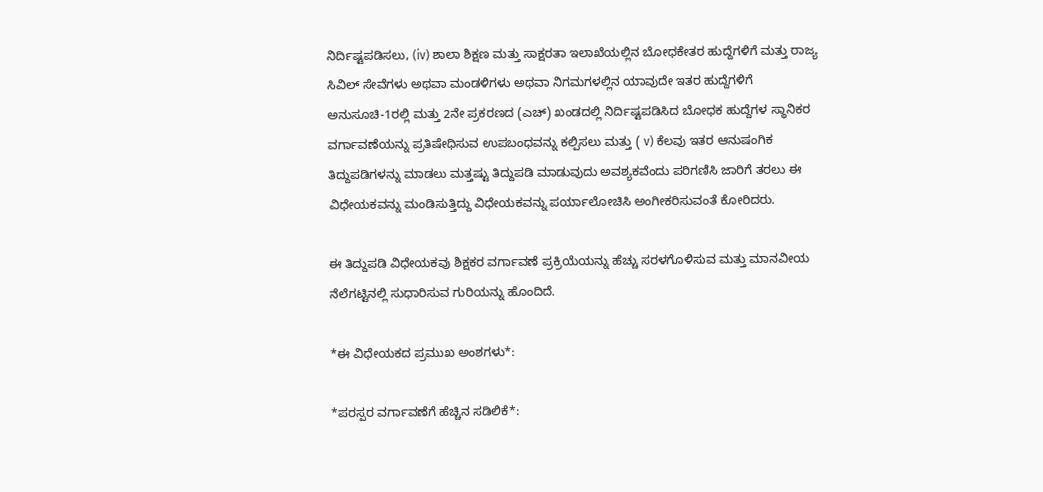ನಿರ್ದಿಷ್ಟಪಡಿಸಲು, (iv) ಶಾಲಾ ಶಿಕ್ಷಣ ಮತ್ತು ಸಾಕ್ಷರತಾ ಇಲಾಖೆಯಲ್ಲಿನ ಬೋಧಕೇತರ ಹುದ್ದೆಗಳಿಗೆ ಮತ್ತು ರಾಜ್ಯ ಸಿವಿಲ್ ಸೇವೆಗಳು ಅಥವಾ ಮಂಡಳಿಗಳು ಅಥವಾ ನಿಗಮಗಳಲ್ಲಿನ ಯಾವುದೇ ಇತರ ಹುದ್ದೆಗಳಿಗೆ ಅನುಸೂಚಿ-1ರಲ್ಲಿ ಮತ್ತು 2ನೇ ಪ್ರಕರಣದ (ಎಚ್) ಖಂಡದಲ್ಲಿ ನಿರ್ದಿಷ್ಟಪಡಿಸಿದ ಬೋಧಕ ಹುದ್ದೆಗಳ ಸ್ಥಾನಿಕರ ವರ್ಗಾವಣೆಯನ್ನು ಪ್ರತಿಷೇಧಿಸುವ ಉಪಬಂಧವನ್ನು ಕಲ್ಪಿಸಲು ಮತ್ತು ( v) ಕೆಲವು ಇತರ ಆನುಷಂಗಿಕ ತಿದ್ದುಪಡಿಗಳನ್ನು ಮಾಡಲು ಮತ್ತಷ್ಟು ತಿದ್ದುಪಡಿ ಮಾಡುವುದು ಅವಶ್ಯಕವೆಂದು ಪರಿಗಣಿಸಿ ಜಾರಿಗೆ ತರಲು ಈ ವಿಧೇಯಕವನ್ನು ಮಂಡಿಸುತ್ತಿದ್ದು ವಿಧೇಯಕವನ್ನು ಪರ್ಯಾಲೋಚಿಸಿ ಅಂಗೀಕರಿಸುವಂತೆ ಕೋರಿದರು.

ಈ ತಿದ್ದುಪಡಿ ವಿಧೇಯಕವು ಶಿಕ್ಷಕರ ವರ್ಗಾವಣೆ ಪ್ರಕ್ರಿಯೆಯನ್ನು ಹೆಚ್ಚು ಸರಳಗೊಳಿಸುವ ಮತ್ತು ಮಾನವೀಯ ನೆಲೆಗಟ್ಟಿನಲ್ಲಿ ಸುಧಾರಿಸುವ ಗುರಿಯನ್ನು ಹೊಂದಿದೆ.

*ಈ ವಿಧೇಯಕದ ಪ್ರಮುಖ ಅಂಶಗಳು*:

*ಪರಸ್ಪರ ವರ್ಗಾವಣೆಗೆ ಹೆಚ್ಚಿನ ಸಡಿಲಿಕೆ*: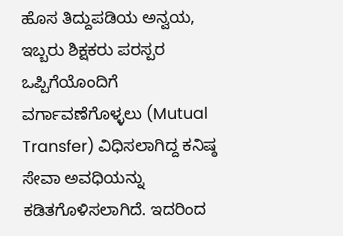ಹೊಸ ತಿದ್ದುಪಡಿಯ ಅನ್ವಯ, ಇಬ್ಬರು ಶಿಕ್ಷಕರು ಪರಸ್ಪರ ಒಪ್ಪಿಗೆಯೊಂದಿಗೆ ವರ್ಗಾವಣೆಗೊಳ್ಳಲು (Mutual Transfer) ವಿಧಿಸಲಾಗಿದ್ದ ಕನಿಷ್ಠ ಸೇವಾ ಅವಧಿಯನ್ನು ಕಡಿತಗೊಳಿಸಲಾಗಿದೆ. ಇದರಿಂದ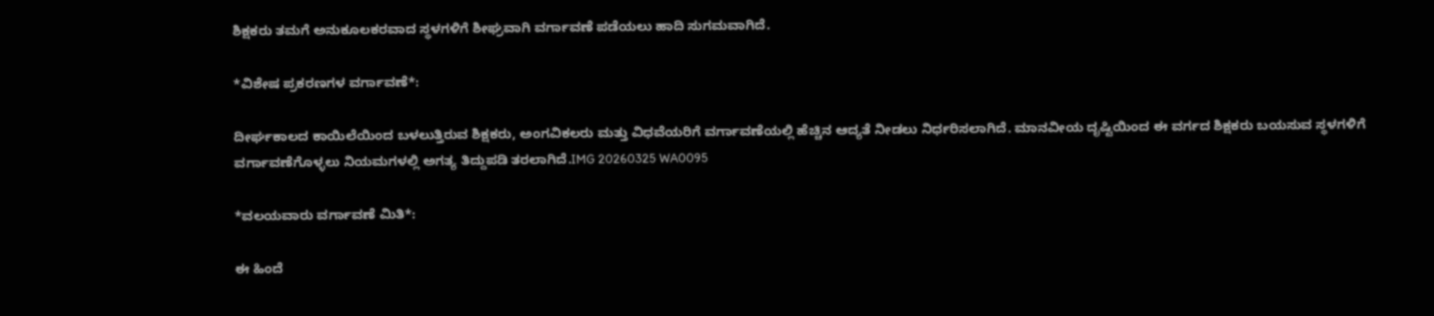ಶಿಕ್ಷಕರು ತಮಗೆ ಅನುಕೂಲಕರವಾದ ಸ್ಥಳಗಳಿಗೆ ಶೀಘ್ರವಾಗಿ ವರ್ಗಾವಣೆ ಪಡೆಯಲು ಹಾದಿ ಸುಗಮವಾಗಿದೆ.

*ವಿಶೇಷ ಪ್ರಕರಣಗಳ ವರ್ಗಾವಣೆ*:

ದೀರ್ಘಕಾಲದ ಕಾಯಿಲೆಯಿಂದ ಬಳಲುತ್ತಿರುವ ಶಿಕ್ಷಕರು, ಅಂಗವಿಕಲರು ಮತ್ತು ವಿಧವೆಯರಿಗೆ ವರ್ಗಾವಣೆಯಲ್ಲಿ ಹೆಚ್ಚಿನ ಆದ್ಯತೆ ನೀಡಲು ನಿರ್ಧರಿಸಲಾಗಿದೆ. ಮಾನವೀಯ ದೃಷ್ಟಿಯಿಂದ ಈ ವರ್ಗದ ಶಿಕ್ಷಕರು ಬಯಸುವ ಸ್ಥಳಗಳಿಗೆ ವರ್ಗಾವಣೆಗೊಳ್ಳಲು ನಿಯಮಗಳಲ್ಲಿ ಅಗತ್ಯ ತಿದ್ದುಪಡಿ ತರಲಾಗಿದೆ.IMG 20260325 WA0095

*ವಲಯವಾರು ವರ್ಗಾವಣೆ ಮಿತಿ*:

ಈ ಹಿಂದೆ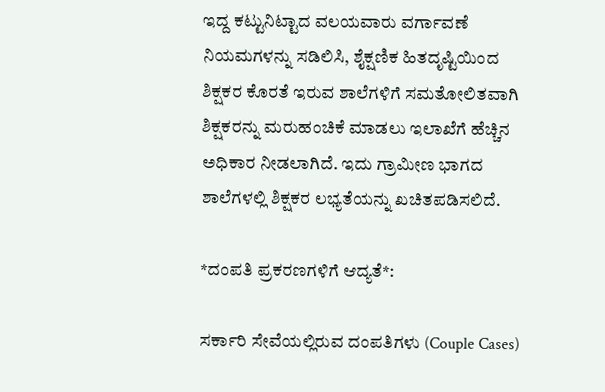ಇದ್ದ ಕಟ್ಟುನಿಟ್ಟಾದ ವಲಯವಾರು ವರ್ಗಾವಣೆ ನಿಯಮಗಳನ್ನು ಸಡಿಲಿಸಿ, ಶೈಕ್ಷಣಿಕ ಹಿತದೃಷ್ಟಿಯಿಂದ ಶಿಕ್ಷಕರ ಕೊರತೆ ಇರುವ ಶಾಲೆಗಳಿಗೆ ಸಮತೋಲಿತವಾಗಿ ಶಿಕ್ಷಕರನ್ನು ಮರುಹಂಚಿಕೆ ಮಾಡಲು ಇಲಾಖೆಗೆ ಹೆಚ್ಚಿನ ಅಧಿಕಾರ ನೀಡಲಾಗಿದೆ. ಇದು ಗ್ರಾಮೀಣ ಭಾಗದ ಶಾಲೆಗಳಲ್ಲಿ ಶಿಕ್ಷಕರ ಲಭ್ಯತೆಯನ್ನು ಖಚಿತಪಡಿಸಲಿದೆ.

*ದಂಪತಿ ಪ್ರಕರಣಗಳಿಗೆ ಆದ್ಯತೆ*:

ಸರ್ಕಾರಿ ಸೇವೆಯಲ್ಲಿರುವ ದಂಪತಿಗಳು (Couple Cases)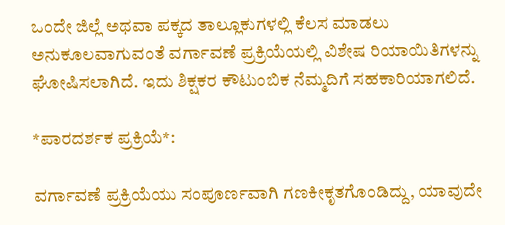ಒಂದೇ ಜಿಲ್ಲೆ ಅಥವಾ ಪಕ್ಕದ ತಾಲ್ಲೂಕುಗಳಲ್ಲಿ ಕೆಲಸ ಮಾಡಲು ಅನುಕೂಲವಾಗುವಂತೆ ವರ್ಗಾವಣೆ ಪ್ರಕ್ರಿಯೆಯಲ್ಲಿ ವಿಶೇಷ ರಿಯಾಯಿತಿಗಳನ್ನು ಘೋಷಿಸಲಾಗಿದೆ. ಇದು ಶಿಕ್ಷಕರ ಕೌಟುಂಬಿಕ ನೆಮ್ಮದಿಗೆ ಸಹಕಾರಿಯಾಗಲಿದೆ.

*ಪಾರದರ್ಶಕ ಪ್ರಕ್ರಿಯೆ*:

ವರ್ಗಾವಣೆ ಪ್ರಕ್ರಿಯೆಯು ಸಂಪೂರ್ಣವಾಗಿ ಗಣಕೀಕೃತಗೊಂಡಿದ್ದು, ಯಾವುದೇ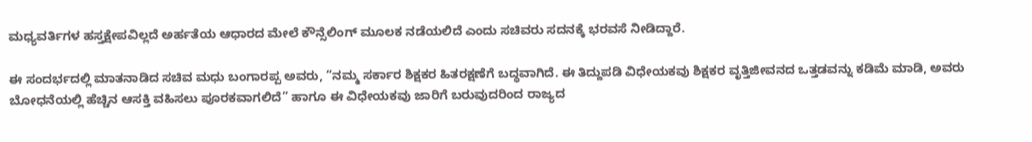ಮಧ್ಯವರ್ತಿಗಳ ಹಸ್ತಕ್ಷೇಪವಿಲ್ಲದೆ ಅರ್ಹತೆಯ ಆಧಾರದ ಮೇಲೆ ಕೌನ್ಸೆಲಿಂಗ್ ಮೂಲಕ ನಡೆಯಲಿದೆ ಎಂದು ಸಚಿವರು ಸದನಕ್ಕೆ ಭರವಸೆ ನೀಡಿದ್ದಾರೆ.

ಈ ಸಂದರ್ಭದಲ್ಲಿ ಮಾತನಾಡಿದ ಸಚಿವ ಮಧು ಬಂಗಾರಪ್ಪ ಅವರು, “ನಮ್ಮ ಸರ್ಕಾರ ಶಿಕ್ಷಕರ ಹಿತರಕ್ಷಣೆಗೆ ಬದ್ಧವಾಗಿದೆ. ಈ ತಿದ್ದುಪಡಿ ವಿಧೇಯಕವು ಶಿಕ್ಷಕರ ವೃತ್ತಿಜೀವನದ ಒತ್ತಡವನ್ನು ಕಡಿಮೆ ಮಾಡಿ, ಅವರು ಬೋಧನೆಯಲ್ಲಿ ಹೆಚ್ಚಿನ ಆಸಕ್ತಿ ವಹಿಸಲು ಪೂರಕವಾಗಲಿದೆ” ಹಾಗೂ ಈ ವಿಧೇಯಕವು ಜಾರಿಗೆ ಬರುವುದರಿಂದ ರಾಜ್ಯದ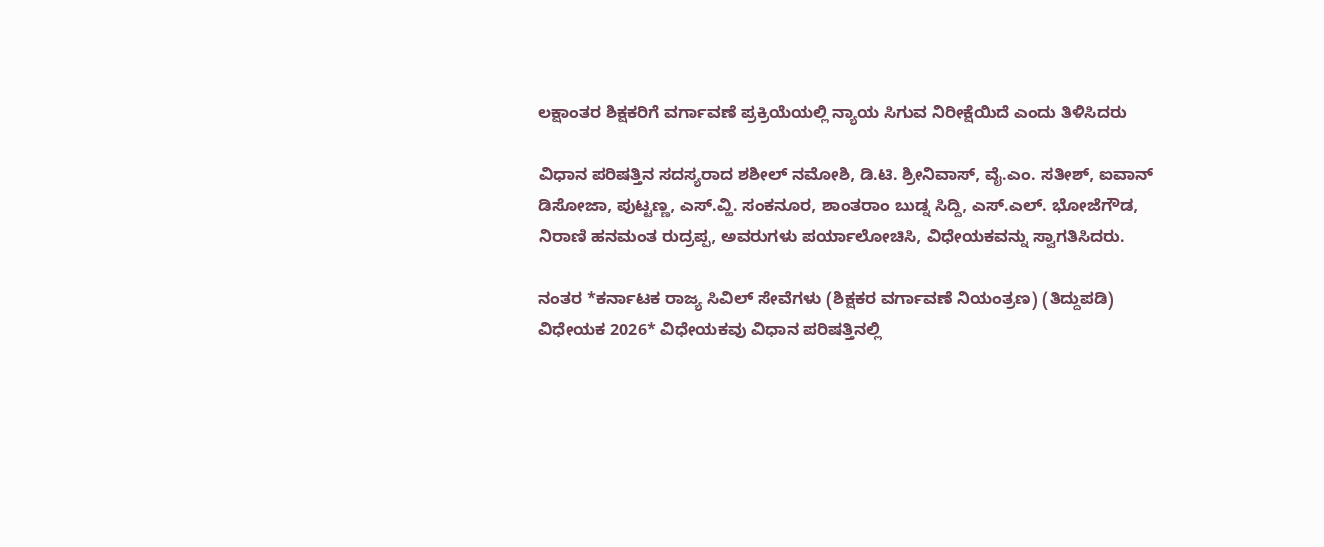ಲಕ್ಷಾಂತರ ಶಿಕ್ಷಕರಿಗೆ ವರ್ಗಾವಣೆ ಪ್ರಕ್ರಿಯೆಯಲ್ಲಿ ನ್ಯಾಯ ಸಿಗುವ ನಿರೀಕ್ಷೆಯಿದೆ ಎಂದು‌ ತಿಳಿಸಿದರು

ವಿಧಾನ ಪರಿಷತ್ತಿನ ಸದಸ್ಯರಾದ ಶಶೀಲ್ ನಮೋಶಿ, ಡಿ.ಟಿ. ಶ್ರೀನಿವಾಸ್, ವೈ.ಎಂ. ಸತೀಶ್, ಐವಾನ್ ಡಿಸೋಜಾ, ಪುಟ್ಟಣ್ಣ, ಎಸ್.ವ್ಹಿ. ಸಂಕನೂರ, ಶಾಂತರಾಂ ಬುಡ್ನ ಸಿದ್ದಿ, ಎಸ್.ಎಲ್. ಭೋಜೆಗೌಡ, ನಿರಾಣಿ ಹನಮಂತ ರುದ್ರಪ್ಪ, ಅವರುಗಳು ಪರ್ಯಾಲೋಚಿಸಿ, ವಿಧೇಯಕವನ್ನು ಸ್ವಾಗತಿಸಿದರು.

ನಂತರ *ಕರ್ನಾಟಕ ರಾಜ್ಯ ಸಿವಿಲ್ ಸೇವೆಗಳು (ಶಿಕ್ಷಕರ ವರ್ಗಾವಣೆ ನಿಯಂತ್ರಣ) (ತಿದ್ದುಪಡಿ) ವಿಧೇಯಕ 2026* ವಿಧೇಯಕವು ವಿಧಾನ ಪರಿಷತ್ತಿನಲ್ಲಿ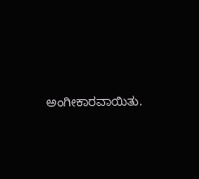ಅಂಗೀಕಾರವಾಯಿತು.